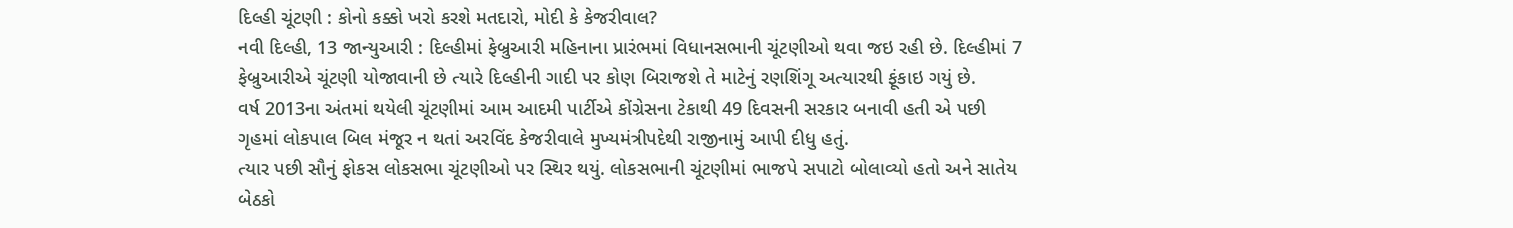દિલ્હી ચૂંટણી : કોનો કક્કો ખરો કરશે મતદારો, મોદી કે કેજરીવાલ?
નવી દિલ્હી, 13 જાન્યુઆરી : દિલ્હીમાં ફેબ્રુઆરી મહિનાના પ્રારંભમાં વિધાનસભાની ચૂંટણીઓ થવા જઇ રહી છે. દિલ્હીમાં 7 ફેબ્રુઆરીએ ચૂંટણી યોજાવાની છે ત્યારે દિલ્હીની ગાદી પર કોણ બિરાજશે તે માટેનું રણશિંગૂ અત્યારથી ફૂંકાઇ ગયું છે.
વર્ષ 2013ના અંતમાં થયેલી ચૂંટણીમાં આમ આદમી પાર્ટીએ કોંગ્રેસના ટેકાથી 49 દિવસની સરકાર બનાવી હતી એ પછી ગૃહમાં લોકપાલ બિલ મંજૂર ન થતાં અરવિંદ કેજરીવાલે મુખ્યમંત્રીપદેથી રાજીનામું આપી દીધુ હતું.
ત્યાર પછી સૌનું ફોકસ લોકસભા ચૂંટણીઓ પર સ્થિર થયું. લોકસભાની ચૂંટણીમાં ભાજપે સપાટો બોલાવ્યો હતો અને સાતેય બેઠકો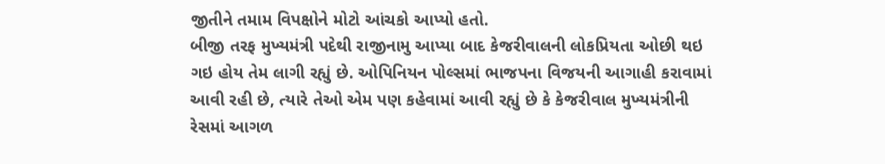જીતીને તમામ વિપક્ષોને મોટો આંચકો આપ્યો હતો.
બીજી તરફ મુખ્યમંત્રી પદેથી રાજીનામુ આપ્યા બાદ કેજરીવાલની લોકપ્રિયતા ઓછી થઇ ગઇ હોય તેમ લાગી રહ્યું છે. ઓપિનિયન પોલ્સમાં ભાજપના વિજયની આગાહી કરાવામાં આવી રહી છે, ત્યારે તેઓ એમ પણ કહેવામાં આવી રહ્યું છે કે કેજરીવાલ મુખ્યમંત્રીની રેસમાં આગળ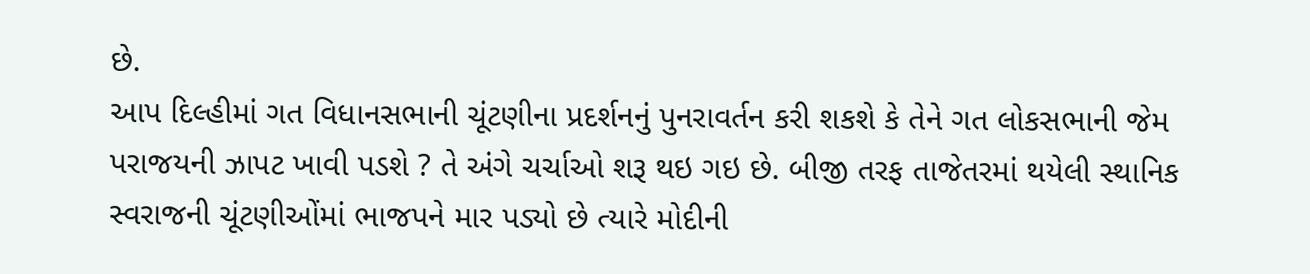છે.
આપ દિલ્હીમાં ગત વિધાનસભાની ચૂંટણીના પ્રદર્શનનું પુનરાવર્તન કરી શકશે કે તેને ગત લોકસભાની જેમ પરાજયની ઝાપટ ખાવી પડશે ? તે અંગે ચર્ચાઓ શરૂ થઇ ગઇ છે. બીજી તરફ તાજેતરમાં થયેલી સ્થાનિક સ્વરાજની ચૂંટણીઓંમાં ભાજપને માર પડ્યો છે ત્યારે મોદીની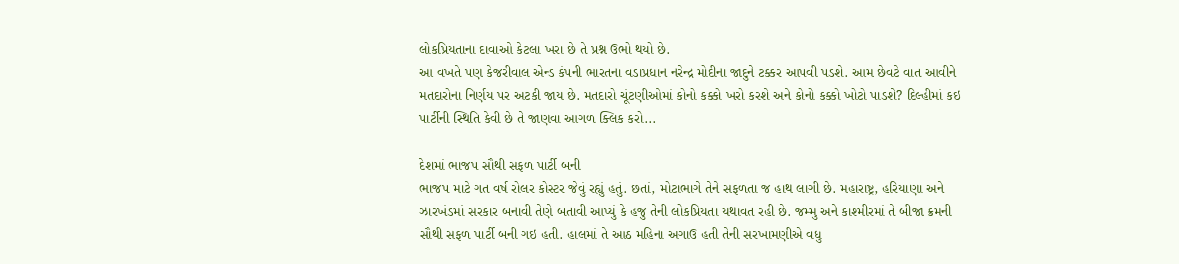લોકપ્રિયતાના દાવાઓ કેટલા ખરા છે તે પ્રશ્ન ઉભો થયો છે.
આ વખતે પણ કેજરીવાલ એન્ડ કંપની ભારતના વડાપ્રધાન નરેન્દ્ર મોદીના જાદુને ટક્કર આપવી પડશે. આમ છેવટે વાત આવીને મતદારોના નિર્ણય પર અટકી જાય છે. મતદારો ચૂંટણીઓમાં કોનો કક્કો ખરો કરશે અને કોનો કક્કો ખોટો પાડશે? દિલ્હીમાં કઇ પાર્ટીની સ્થિતિ કેવી છે તે જાણવા આગળ ક્લિક કરો...

દેશમાં ભાજપ સૌથી સફળ પાર્ટી બની
ભાજપ માટે ગત વર્ષ રોલર કોસ્ટર જેવું રહ્યું હતું. છતાં, મોટાભાગે તેને સફળતા જ હાથ લાગી છે. મહારાષ્ટ્ર, હરિયાણા અને ઝારખંડમાં સરકાર બનાવી તેણે બતાવી આપ્યું કે હજુ તેની લોકપ્રિયતા યથાવત રહી છે. જમ્મુ અને કાશ્મીરમાં તે બીજા ક્રમની સૌથી સફળ પાર્ટી બની ગઇ હતી. હાલમાં તે આઠ મહિના અગાઉ હતી તેની સરખામણીએ વધુ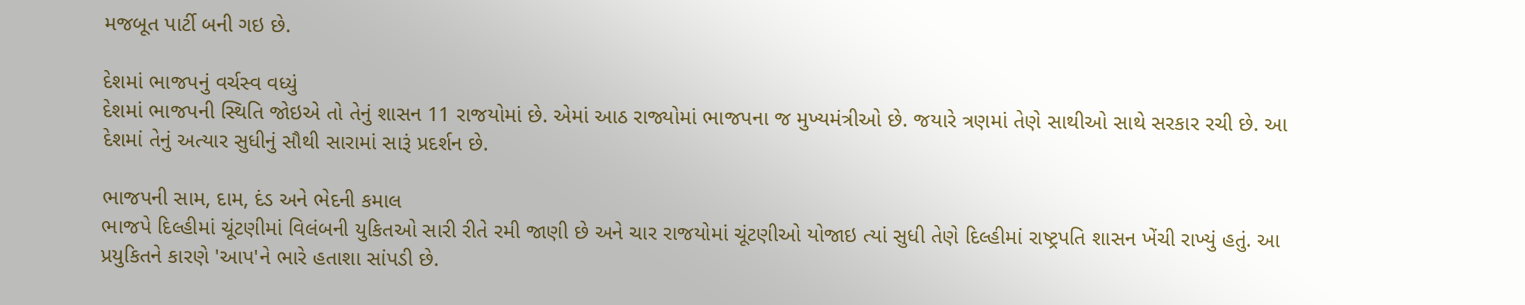મજબૂત પાર્ટી બની ગઇ છે.

દેશમાં ભાજપનું વર્ચસ્વ વધ્યું
દેશમાં ભાજપની સ્થિતિ જોઇએ તો તેનું શાસન 11 રાજયોમાં છે. એમાં આઠ રાજ્યોમાં ભાજપના જ મુખ્યમંત્રીઓ છે. જયારે ત્રણમાં તેણે સાથીઓ સાથે સરકાર રચી છે. આ દેશમાં તેનું અત્યાર સુધીનું સૌથી સારામાં સારૂં પ્રદર્શન છે.

ભાજપની સામ, દામ, દંડ અને ભેદની કમાલ
ભાજપે દિલ્હીમાં ચૂંટણીમાં વિલંબની યુકિતઓ સારી રીતે રમી જાણી છે અને ચાર રાજયોમાં ચૂંટણીઓ યોજાઇ ત્યાં સુધી તેણે દિલ્હીમાં રાષ્ટ્રપતિ શાસન ખેંચી રાખ્યું હતું. આ પ્રયુકિતને કારણે 'આપ'ને ભારે હતાશા સાંપડી છે.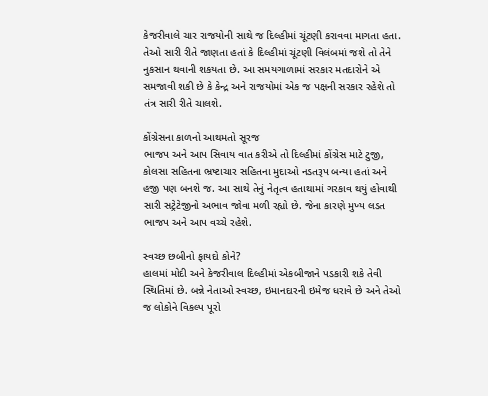કેજરીવાલે ચાર રાજયોની સાથે જ દિલ્હીમાં ચૂંટણી કરાવવા માગતા હતા. તેઓ સારી રીતે જાણતા હતાં કે દિલ્હીમાં ચૂંટણી વિલંબમાં જશે તો તેને નુકસાન થવાની શકયતા છે. આ સમયગાળામાં સરકાર મતદારોને એ સમજાવી શકી છે કે કેન્દ્ર અને રાજયોમાં એક જ પક્ષની સરકાર રહેશે તો તંત્ર સારી રીતે ચાલશે.

કોંગ્રેસના કાળનો આથમતો સૂરજ
ભાજપ અને આપ સિવાય વાત કરીએ તો દિલ્હીમાં કોંગ્રેસ માટે ટુજી, કોલસા સહિતના ભ્રષ્ટાચાર સહિતના મુદાઓ નડતરૂપ બન્યા હતાં અને હજી પણ બનશે જ. આ સાથે તેનું નેતૃત્વ હતાથામાં ગરકાવ થયું હોવાથી સારી સટ્રેટેજીનો અભાવ જોવા મળી રહ્યો છે. જેના કારણે મુખ્ય લડત ભાજપ અને આપ વચ્ચે રહેશે.

સ્વચ્છ છબીનો ફાયદો કોને?
હાલમાં મોદી અને કેજરીવાલ દિલ્હીમાં એકબીજાને પડકારી શકે તેવી સ્થિતિમાં છે. બન્ને નેતાઓ સ્વચ્છ, ઇમાનદારની ઇમેજ ધરાવે છે અને તેઓ જ લોકોને વિકલ્પ પૂરો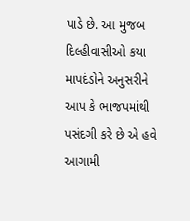પાડે છે. આ મુજબ દિલ્હીવાસીઓ કયા માપદંડોને અનુસરીને આપ કે ભાજપમાંથી પસંદગી કરે છે એ હવે આગામી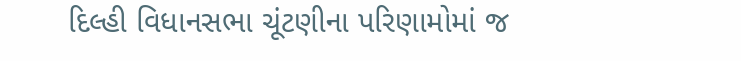દિલ્હી વિધાનસભા ચૂંટણીના પરિણામોમાં જ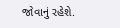જોવાનું રહેશે.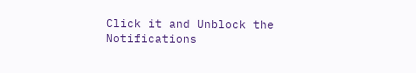Click it and Unblock the Notifications